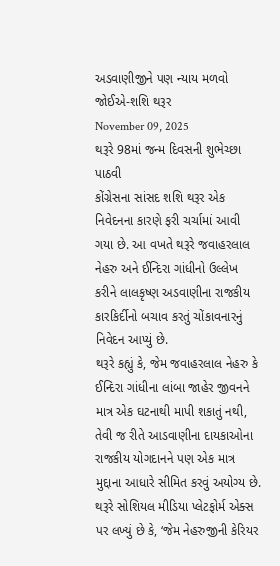અડવાણીજીને પણ ન્યાય મળવો જોઈએ-શશિ થરૂર
November 09, 2025
થરૂરે 98માં જન્મ દિવસની શુભેચ્છા પાઠવી
કોંગ્રેસના સાંસદ શશિ થરૂર એક નિવેદનના કારણે ફરી ચર્ચામાં આવી ગયા છે. આ વખતે થરૂરે જવાહરલાલ નેહરુ અને ઈન્દિરા ગાંધીનો ઉલ્લેખ કરીને લાલકૃષ્ણ અડવાણીના રાજકીય કારકિર્દીનો બચાવ કરતું ચોંકાવનારનું નિવેદન આપ્યું છે.
થરૂરે કહ્યું કે, જેમ જવાહરલાલ નેહરુ કે ઈન્દિરા ગાંધીના લાંબા જાહેર જીવનને માત્ર એક ઘટનાથી માપી શકાતું નથી, તેવી જ રીતે આડવાણીના દાયકાઓના રાજકીય યોગદાનને પણ એક માત્ર મુદ્દાના આધારે સીમિત કરવું અયોગ્ય છે.
થરૂરે સોશિયલ મીડિયા પ્લેટફોર્મ એક્સ પર લખ્યું છે કે, ‘જેમ નેહરુજીની કેરિયર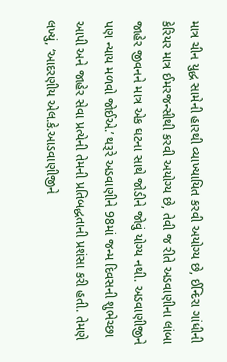માત્ર ચીન યુદ્ધ સામેની હારથી વ્યાખ્યાયિત કરવી અયોગ્ય છે, ઈન્દિરા ગાંધીની કેરિયર માત્ર ઈમરજન્સીથી કરવી અયોગ્ય છે, તેવી જ રીતે અડવાણીના લાંબા જાહેર જીવનને માત્ર એક ઘટના સાથે જોડીને જોવું યોગ્ય નથી. અડવાણીજીને પણ ન્યાય મળવો જોઈએ.’ થરૂરે અડવાણીને 98માં જન્મ દિવસની શુભેચ્છા આપી અને જાહેર સેવા પ્રત્યેની તેમની પ્રતિબદ્ધતાની પ્રશંસા કરી હતી. તેમણે લખ્યું, ‘આદરણીય એલ.કે.આડવાણીજીને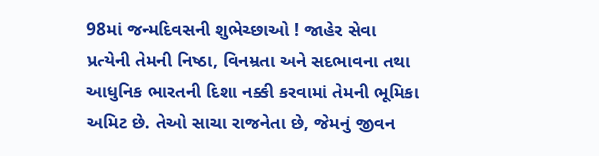98માં જન્મદિવસની શુભેચ્છાઓ ! જાહેર સેવા પ્રત્યેની તેમની નિષ્ઠા, વિનમ્રતા અને સદભાવના તથા આધુનિક ભારતની દિશા નક્કી કરવામાં તેમની ભૂમિકા અમિટ છે. તેઓ સાચા રાજનેતા છે, જેમનું જીવન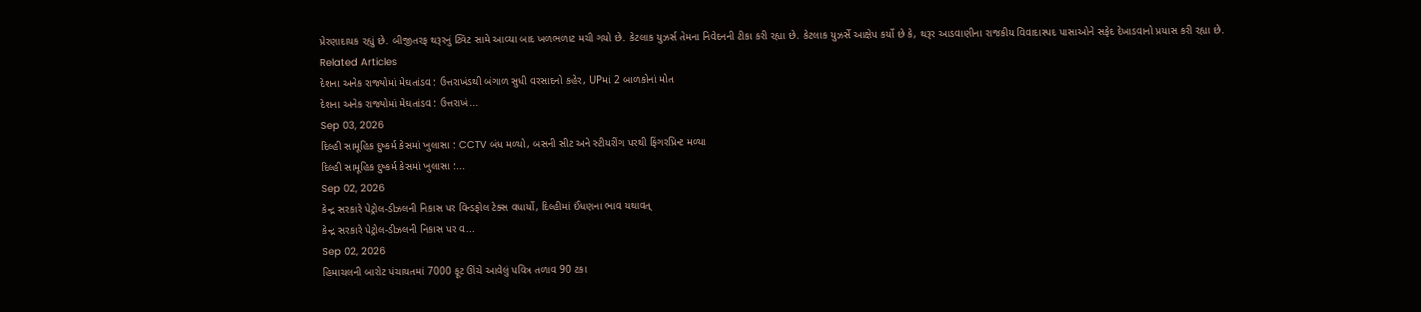પ્રેરણાદાયક રહ્યું છે. બીજીતરફ થરૂરનું ટ્વિટ સામે આવ્યા બાદ ખળભળાટ મચી ગયો છે. કેટલાક યુઝર્સ તેમના નિવેદનની ટીકા કરી રહ્યા છે. કેટલાક યુઝર્સે આક્ષેપ કર્યો છે કે, થરૂર આડવાણીના રાજકીય વિવાદાસ્પદ પાસાઓને સફેદ દેખાડવાનો પ્રયાસ કરી રહ્યા છે.
Related Articles
દેશના અનેક રાજ્યોમાં મેઘતાંડવ : ઉત્તરાખંડથી બંગાળ સુધી વરસાદનો કહેર, UPમાં 2 બાળકોનાં મોત
દેશના અનેક રાજ્યોમાં મેઘતાંડવ : ઉત્તરાખં...
Sep 03, 2026
દિલ્હી સામૂહિક દુષ્કર્મ કેસમાં ખુલાસા : CCTV બંધ મળ્યો, બસની સીટ અને સ્ટીયરીંગ પરથી ફિંગરપ્રિન્ટ મળ્યા
દિલ્હી સામૂહિક દુષ્કર્મ કેસમાં ખુલાસા :...
Sep 02, 2026
કેન્દ્ર સરકારે પેટ્રોલ-ડીઝલની નિકાસ પર વિન્ડફોલ ટેક્સ વધાર્યો, દિલ્હીમાં ઈંધણના ભાવ યથાવત્
કેન્દ્ર સરકારે પેટ્રોલ-ડીઝલની નિકાસ પર વ...
Sep 02, 2026
હિમાચલની બારોટ પંચાયતમાં 7000 ફૂટ ઊંચે આવેલું પવિત્ર તળાવ 90 ટકા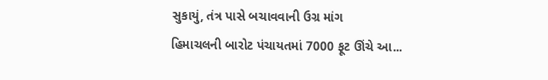સુકાયું, તંત્ર પાસે બચાવવાની ઉગ્ર માંગ
હિમાચલની બારોટ પંચાયતમાં 7000 ફૂટ ઊંચે આ...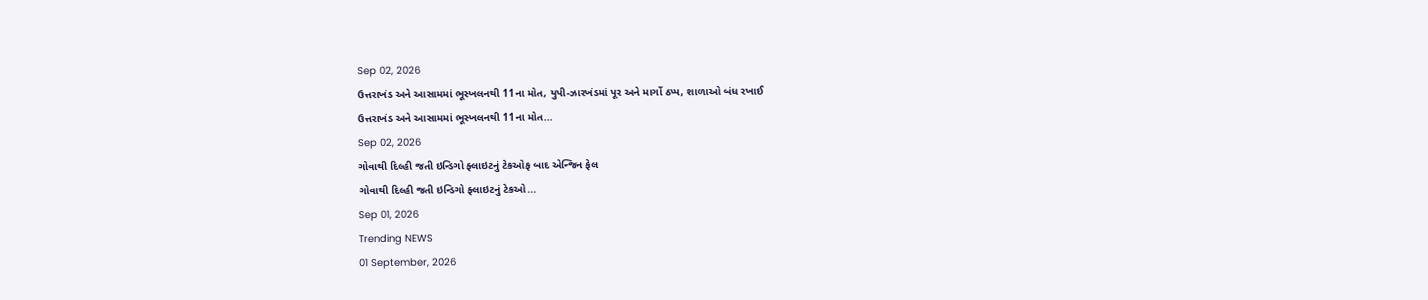Sep 02, 2026
ઉત્તરાખંડ અને આસામમાં ભૂસ્ખલનથી 11ના મોત, યુપી-ઝારખંડમાં પૂર અને માર્ગો ઠપ્પ, શાળાઓ બંધ રખાઈ
ઉત્તરાખંડ અને આસામમાં ભૂસ્ખલનથી 11ના મોત...
Sep 02, 2026
ગોવાથી દિલ્હી જતી ઇન્ડિગો ફ્લાઇટનું ટેકઓફ બાદ એન્જિન ફેલ
ગોવાથી દિલ્હી જતી ઇન્ડિગો ફ્લાઇટનું ટેકઓ...
Sep 01, 2026
Trending NEWS
01 September, 2026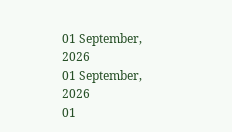01 September, 2026
01 September, 2026
01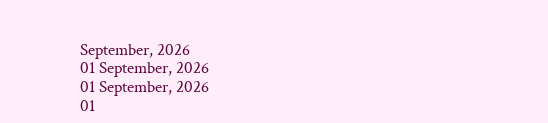September, 2026
01 September, 2026
01 September, 2026
01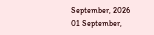September, 2026
01 September,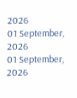2026
01 September, 2026
01 September, 2026